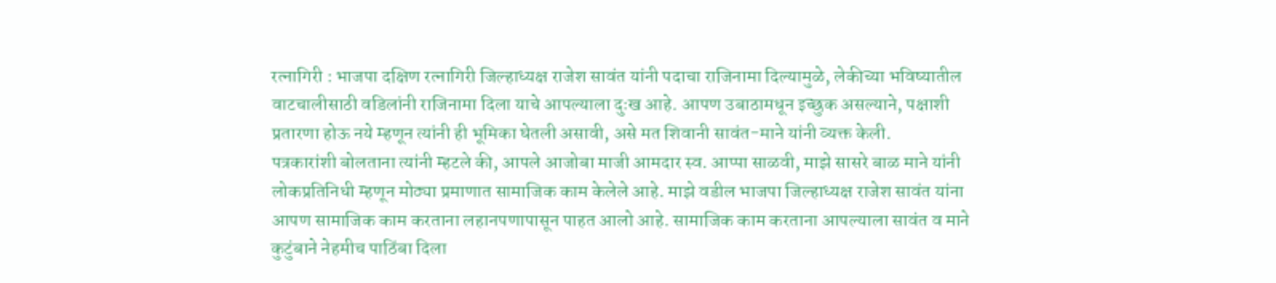रत्नागिरी : भाजपा दक्षिण रत्नागिरी जिल्हाध्यक्ष राजेश सावंत यांनी पदाचा राजिनामा दिल्यामुळे, लेकीच्या भविष्यातील वाटचालीसाठी वडिलांनी राजिनामा दिला याचे आपल्याला दुःख आहे. आपण उबाठामधून इच्छुक असल्याने, पक्षाशी प्रतारणा होऊ नये म्हणून त्यांनी ही भूमिका घेतली असावी, असे मत शिवानी सावंत-माने यांनी व्यक्त केली.
पत्रकारांशी बोलताना त्यांनी म्हटले की, आपले आजोबा माजी आमदार स्व. आप्पा साळवी, माझे सासरे बाळ माने यांनी लोकप्रतिनिधी म्हणून मोठ्या प्रमाणात सामाजिक काम केलेले आहे. माझे वडील भाजपा जिल्हाध्यक्ष राजेश सावंत यांना आपण सामाजिक काम करताना लहानपणापासून पाहत आलो आहे. सामाजिक काम करताना आपल्याला सावंत व माने कुटुंबाने नेहमीच पाठिंबा दिला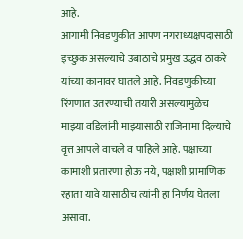आहे.
आगामी निवडणुकीत आपण नगराध्यक्षपदासाठी इच्छुक असल्याचे उबाठाचे प्रमुख उद्धव ठाकरे यांच्या कानावर घातले आहे. निवडणुकीच्या रिंगणात उतरण्याची तयारी असल्यामुळेच माझ्या वडिलांनी माझ्यासाठी राजिनामा दिल्याचे वृत्त आपले वाचले व पाहिले आहे. पक्षाच्या कामाशी प्रतारणा होऊ नये, पक्षाशी प्रामाणिक रहाता यावे यासाठीच त्यांनी हा निर्णय घेतला असावा.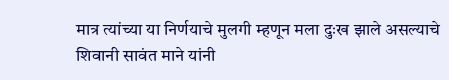मात्र त्यांच्या या निर्णयाचे मुलगी म्हणून मला दुःख झाले असल्याचे शिवानी सावंत माने यांनी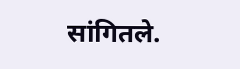सांगितले.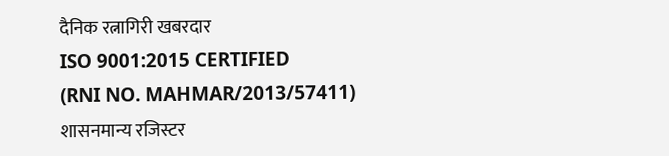दैनिक रत्नागिरी खबरदार
ISO 9001:2015 CERTIFIED
(RNI NO. MAHMAR/2013/57411)
शासनमान्य रजिस्टर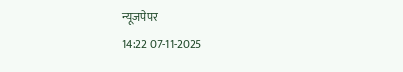न्यूजपेपर
14:22 07-11-2025